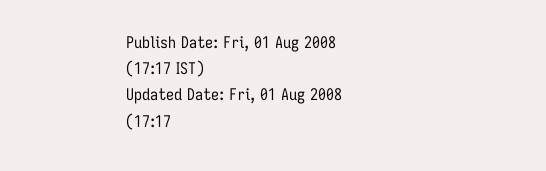Publish Date: Fri, 01 Aug 2008 (17:17 IST)
Updated Date: Fri, 01 Aug 2008 (17:17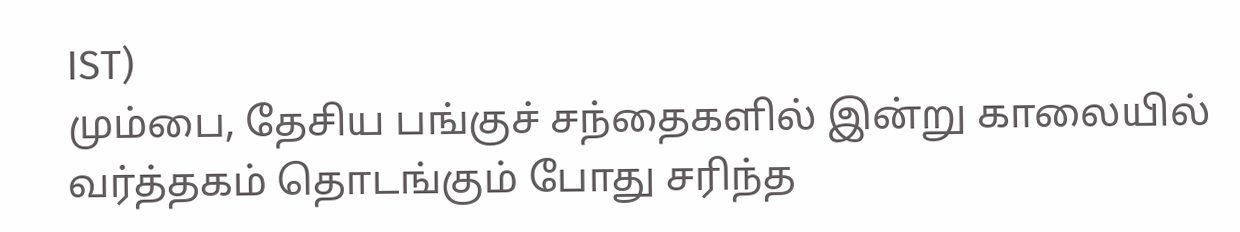IST)
மும்பை, தேசிய பங்குச் சந்தைகளில் இன்று காலையில் வர்த்தகம் தொடங்கும் போது சரிந்த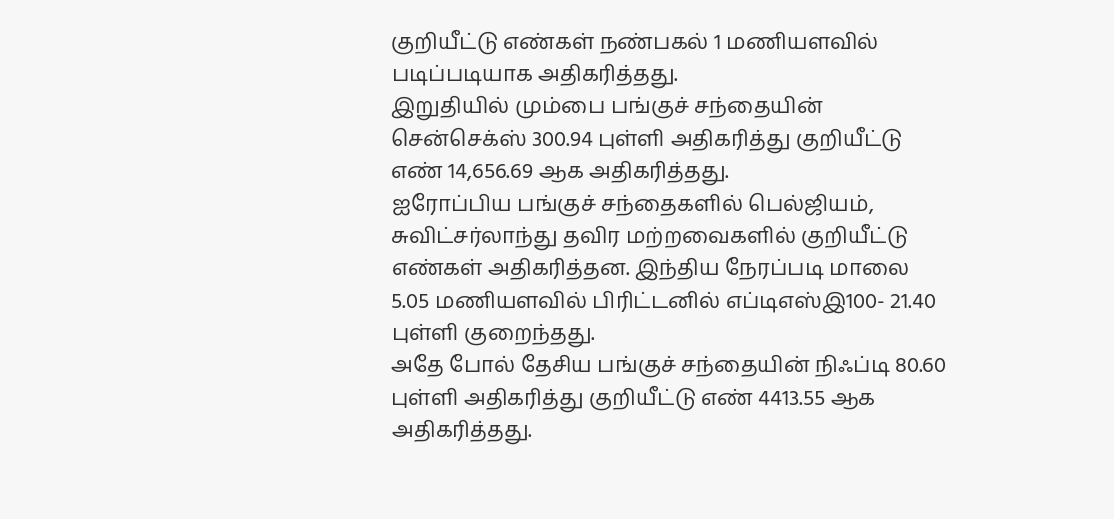குறியீட்டு எண்கள் நண்பகல் 1 மணியளவில் படிப்படியாக அதிகரித்தது.
இறுதியில் மும்பை பங்குச் சந்தையின் சென்செக்ஸ் 300.94 புள்ளி அதிகரித்து குறியீட்டு எண் 14,656.69 ஆக அதிகரித்தது.
ஐரோப்பிய பங்குச் சந்தைகளில் பெல்ஜியம், சுவிட்சர்லாந்து தவிர மற்றவைகளில் குறியீட்டு எண்கள் அதிகரித்தன. இந்திய நேரப்படி மாலை 5.05 மணியளவில் பிரிட்டனில் எப்டிஎஸ்இ100- 21.40 புள்ளி குறைந்தது.
அதே போல் தேசிய பங்குச் சந்தையின் நிஃப்டி 80.60 புள்ளி அதிகரித்து குறியீட்டு எண் 4413.55 ஆக அதிகரித்தது.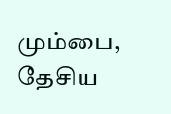மும்பை, தேசிய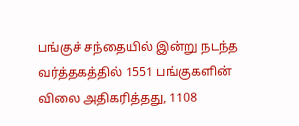பங்குச் சந்தையில் இன்று நடந்த வர்த்தகத்தில் 1551 பங்குகளின் விலை அதிகரித்தது, 1108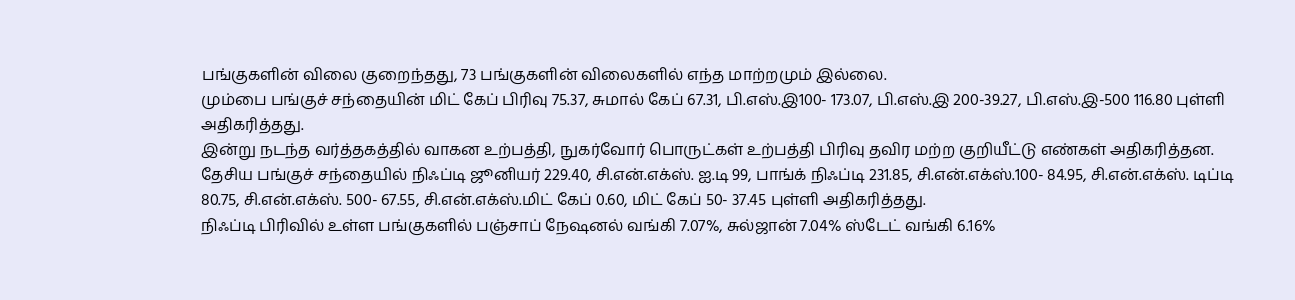பங்குகளின் விலை குறைந்தது, 73 பங்குகளின் விலைகளில் எந்த மாற்றமும் இல்லை.
மும்பை பங்குச் சந்தையின் மிட் கேப் பிரிவு 75.37, சுமால் கேப் 67.31, பி.எஸ்.இ100- 173.07, பி.எஸ்.இ 200-39.27, பி.எஸ்.இ-500 116.80 புள்ளி அதிகரித்தது.
இன்று நடந்த வர்த்தகத்தில் வாகன உற்பத்தி, நுகர்வோர் பொருட்கள் உற்பத்தி பிரிவு தவிர மற்ற குறியீட்டு எண்கள் அதிகரித்தன.
தேசிய பங்குச் சந்தையில் நிஃப்டி ஜூனியர் 229.40, சி.என்.எக்ஸ். ஐ.டி 99, பாங்க் நிஃப்டி 231.85, சி.என்.எக்ஸ்.100- 84.95, சி.என்.எக்ஸ். டிப்டி 80.75, சி.என்.எக்ஸ். 500- 67.55, சி.என்.எக்ஸ்.மிட் கேப் 0.60, மிட் கேப் 50- 37.45 புள்ளி அதிகரித்தது.
நிஃப்டி பிரிவில் உள்ள பங்குகளில் பஞ்சாப் நேஷனல் வங்கி 7.07%, சுல்ஜான் 7.04% ஸ்டேட் வங்கி 6.16%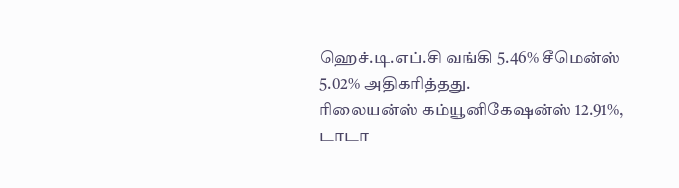ஹெச்.டி.எப்.சி வங்கி 5.46% சீமென்ஸ் 5.02% அதிகரித்தது.
ரிலையன்ஸ் கம்யூனிகேஷன்ஸ் 12.91%, டாடா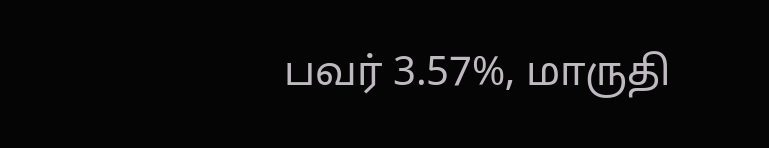பவர் 3.57%, மாருதி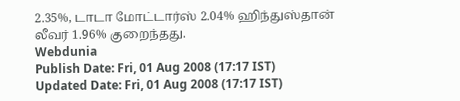2.35%, டாடா மோட்டார்ஸ் 2.04% ஹிந்துஸ்தான் லீவர் 1.96% குறைந்தது.
Webdunia
Publish Date: Fri, 01 Aug 2008 (17:17 IST)
Updated Date: Fri, 01 Aug 2008 (17:17 IST)